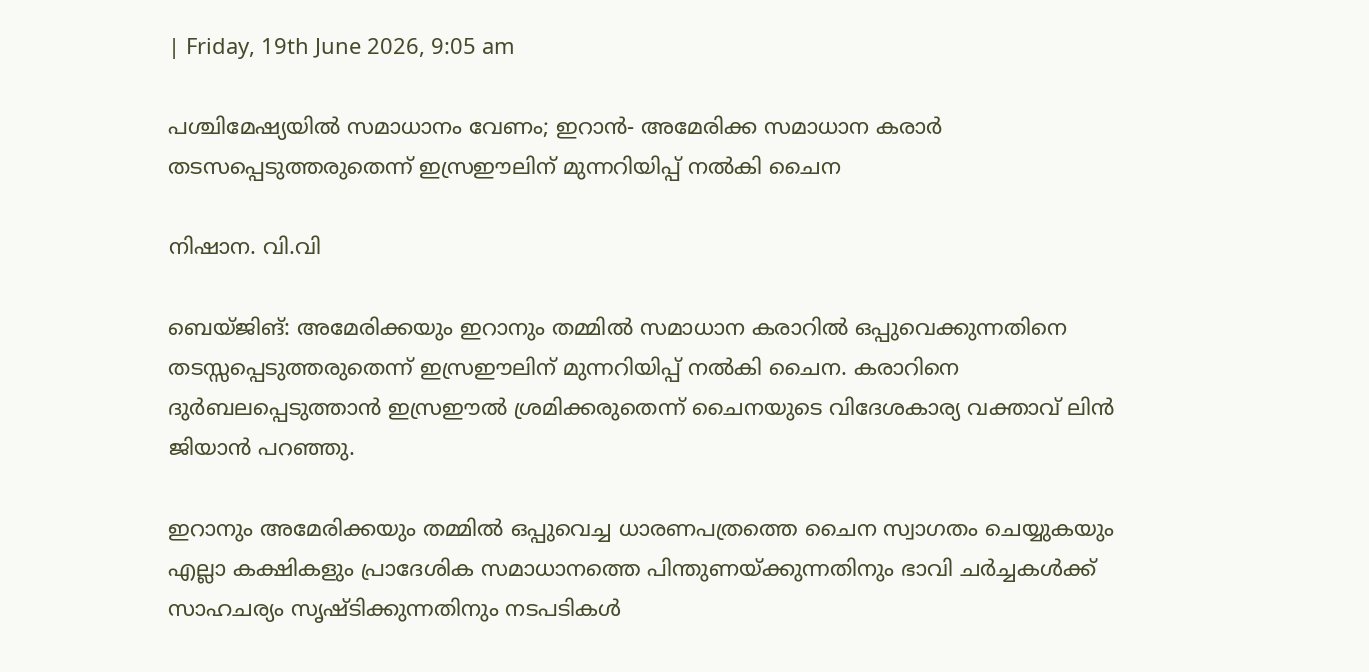| Friday, 19th June 2026, 9:05 am

പശ്ചിമേഷ്യയില്‍ സമാധാനം വേണം; ഇറാന്‍- അമേരിക്ക സമാധാന കരാര്‍ തടസപ്പെടുത്തരുതെന്ന് ഇസ്രഈലിന് മുന്നറിയിപ്പ് നല്‍കി ചൈന

നിഷാന. വി.വി

ബെയ്ജിങ്: അമേരിക്കയും ഇറാനും തമ്മില്‍ സമാധാന കരാറില്‍ ഒപ്പുവെക്കുന്നതിനെ തടസ്സപ്പെടുത്തരുതെന്ന് ഇസ്രഈലിന് മുന്നറിയിപ്പ് നല്‍കി ചൈന. കരാറിനെ ദുര്‍ബലപ്പെടുത്താന്‍ ഇസ്രഈല്‍ ശ്രമിക്കരുതെന്ന് ചൈനയുടെ വിദേശകാര്യ വക്താവ് ലിന്‍ ജിയാന്‍ പറഞ്ഞു.

ഇറാനും അമേരിക്കയും തമ്മില്‍ ഒപ്പുവെച്ച ധാരണപത്രത്തെ ചൈന സ്വാഗതം ചെയ്യുകയും എല്ലാ കക്ഷികളും പ്രാദേശിക സമാധാനത്തെ പിന്തുണയ്ക്കുന്നതിനും ഭാവി ചര്‍ച്ചകള്‍ക്ക് സാഹചര്യം സൃഷ്ടിക്കുന്നതിനും നടപടികള്‍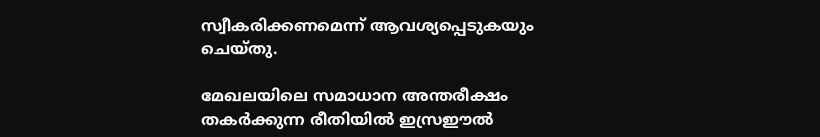സ്വീകരിക്കണമെന്ന് ആവശ്യപ്പെടുകയും ചെയ്തു.

മേഖലയിലെ സമാധാന അന്തരീക്ഷം തകര്‍ക്കുന്ന രീതിയില്‍ ഇസ്രഈല്‍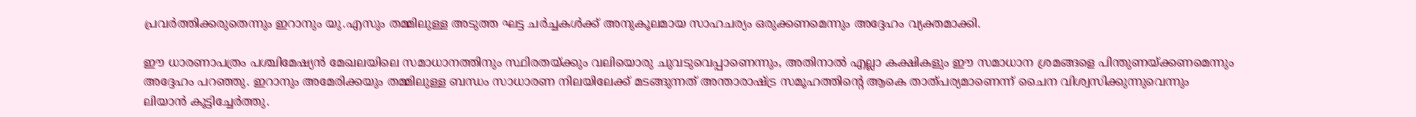പ്രവര്‍ത്തിക്കരുതെന്നും ഇറാനും യു.എസും തമ്മിലുള്ള അടുത്ത ഘട്ട ചര്‍ച്ചകള്‍ക്ക് അനുകൂലമായ സാഹചര്യം ഒരുക്കണമെന്നും അദ്ദേഹം വ്യക്തമാക്കി.

ഈ ധാരണാപത്രം പശ്ചിമേഷ്യന്‍ മേഖലയിലെ സമാധാനത്തിനും സ്ഥിരതയ്ക്കും വലിയൊരു ചുവടുവെപ്പാണെന്നും, അതിനാല്‍ എല്ലാ കക്ഷികളും ഈ സമാധാന ശ്രമങ്ങളെ പിന്തുണയ്ക്കണമെന്നും അദ്ദേഹം പറഞ്ഞു. ഇറാനും അമേരിക്കയും തമ്മിലുള്ള ബന്ധം സാധാരണ നിലയിലേക്ക് മടങ്ങുന്നത് അന്താരാഷ്ട്ര സമൂഹത്തിന്റെ ആകെ താത്പര്യമാണെന്ന് ചൈന വിശ്വസിക്കുന്നുവെന്നും ലിയാന്‍ കൂട്ടിച്ചേര്‍ത്തു.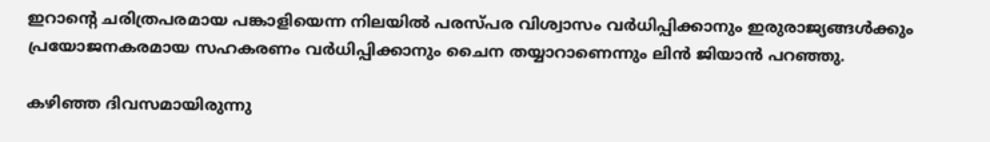ഇറാന്റെ ചരിത്രപരമായ പങ്കാളിയെന്ന നിലയില്‍ പരസ്പര വിശ്വാസം വര്‍ധിപ്പിക്കാനും ഇരുരാജ്യങ്ങള്‍ക്കും പ്രയോജനകരമായ സഹകരണം വര്‍ധിപ്പിക്കാനും ചൈന തയ്യാറാണെന്നും ലിന്‍ ജിയാന്‍ പറഞ്ഞു.

കഴിഞ്ഞ ദിവസമായിരുന്നു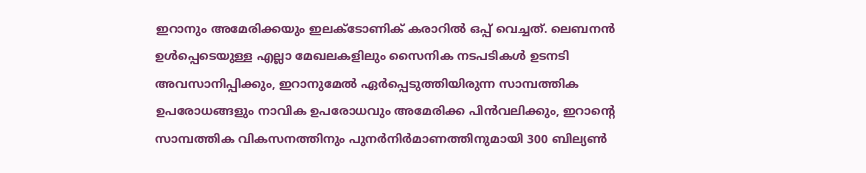ഇറാനും അമേരിക്കയും ഇലക്ടോണിക് കരാറില്‍ ഒപ്പ് വെച്ചത്. ലെബനന്‍ ഉള്‍പ്പെടെയുള്ള എല്ലാ മേഖലകളിലും സൈനിക നടപടികള്‍ ഉടനടി അവസാനിപ്പിക്കും, ഇറാനുമേല്‍ ഏര്‍പ്പെടുത്തിയിരുന്ന സാമ്പത്തിക ഉപരോധങ്ങളും നാവിക ഉപരോധവും അമേരിക്ക പിന്‍വലിക്കും, ഇറാന്റെ സാമ്പത്തിക വികസനത്തിനും പുനര്‍നിര്‍മാണത്തിനുമായി 300 ബില്യണ്‍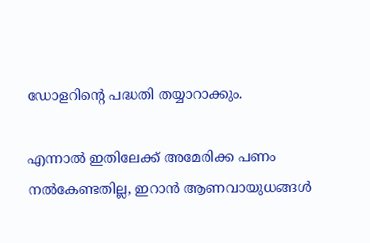ഡോളറിന്റെ പദ്ധതി തയ്യാറാക്കും.

എന്നാല്‍ ഇതിലേക്ക് അമേരിക്ക പണം നല്‍കേണ്ടതില്ല, ഇറാന്‍ ആണവായുധങ്ങള്‍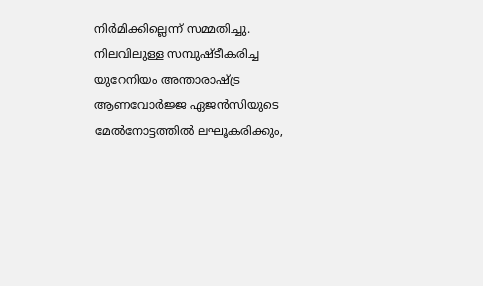നിര്‍മിക്കില്ലെന്ന് സമ്മതിച്ചു. നിലവിലുള്ള സമ്പുഷ്ടീകരിച്ച യുറേനിയം അന്താരാഷ്ട്ര ആണവോര്‍ജ്ജ ഏജന്‍സിയുടെ മേല്‍നോട്ടത്തില്‍ ലഘൂകരിക്കും,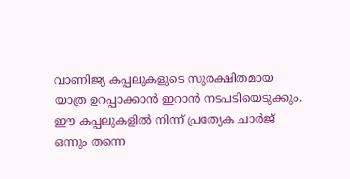വാണിജ്യ കപ്പലുകളുടെ സുരക്ഷിതമായ യാത്ര ഉറപ്പാക്കാന്‍ ഇറാന്‍ നടപടിയെടുക്കും. ഈ കപ്പലുകളില്‍ നിന്ന് പ്രത്യേക ചാര്‍ജ് ഒന്നും തന്നെ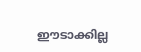ഈടാക്കില്ല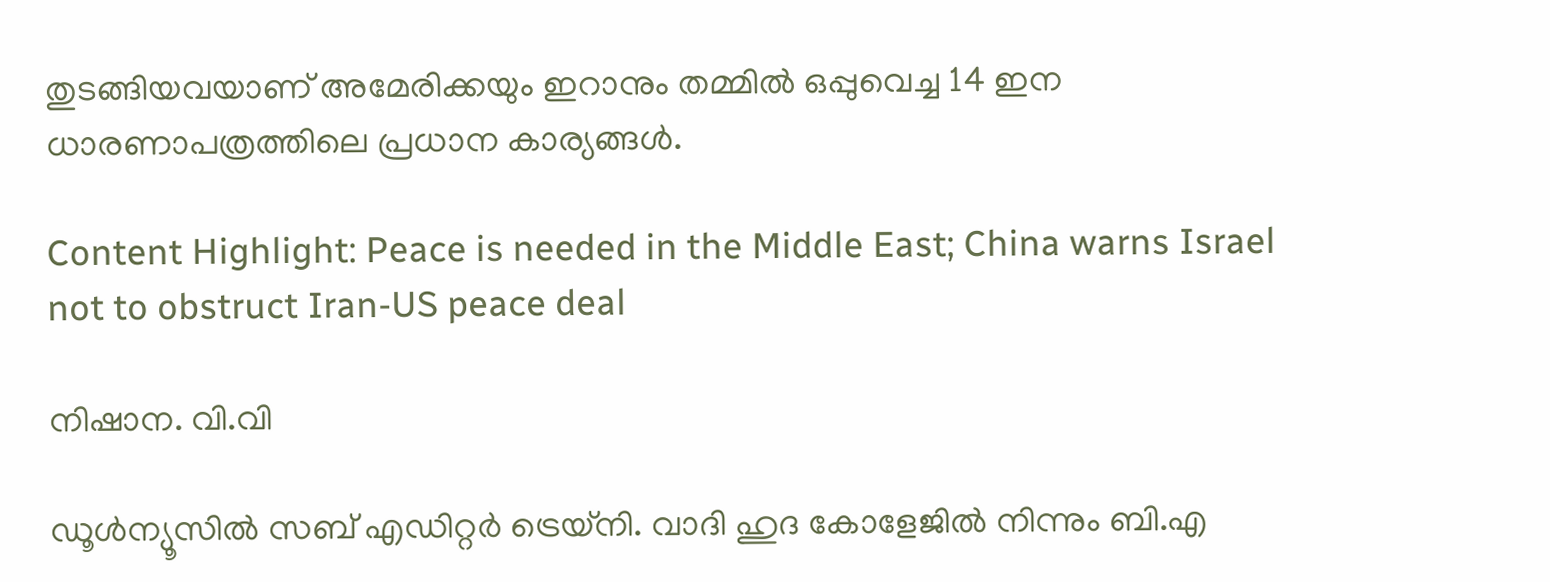തുടങ്ങിയവയാണ് അമേരിക്കയും ഇറാനും തമ്മില്‍ ഒപ്പുവെച്ച 14 ഇന ധാരണാപത്രത്തിലെ പ്രധാന കാര്യങ്ങള്‍.

Content Highlight: Peace is needed in the Middle East; China warns Israel not to obstruct Iran-US peace deal

നിഷാന. വി.വി

ഡൂള്‍ന്യൂസില്‍ സബ് എഡിറ്റര്‍ ട്രെയ്‌നി. വാദി ഹുദ കോളേജില്‍ നിന്നും ബി.എ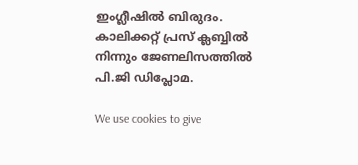ഇംഗ്ലീഷില്‍ ബിരുദം. കാലിക്കറ്റ് പ്രസ് ക്ലബ്ബില്‍ നിന്നും ജേണലിസത്തില്‍ പി.ജി ഡിപ്ലോമ.

We use cookies to give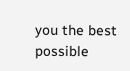you the best possible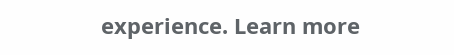experience. Learn more